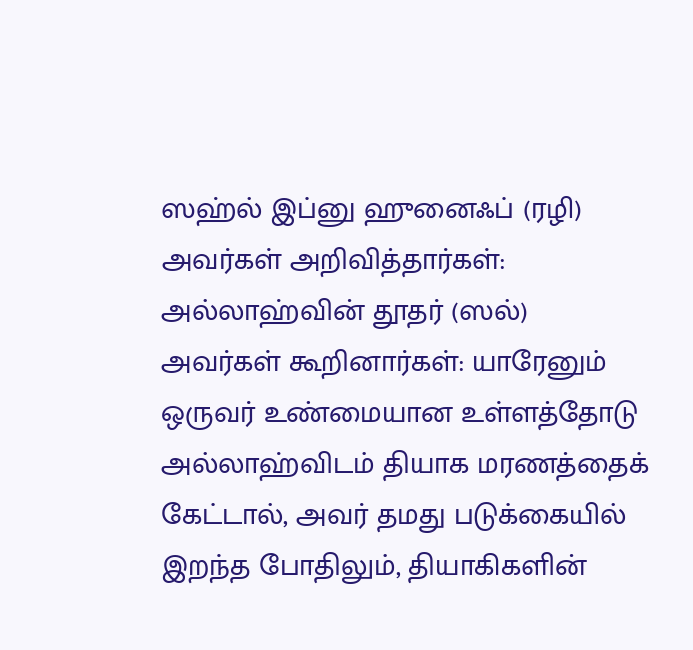ஸஹ்ல் இப்னு ஹுனைஃப் (ரழி) அவர்கள் அறிவித்தார்கள்:
அல்லாஹ்வின் தூதர் (ஸல்) அவர்கள் கூறினார்கள்: யாரேனும் ஒருவர் உண்மையான உள்ளத்தோடு அல்லாஹ்விடம் தியாக மரணத்தைக் கேட்டால், அவர் தமது படுக்கையில் இறந்த போதிலும், தியாகிகளின்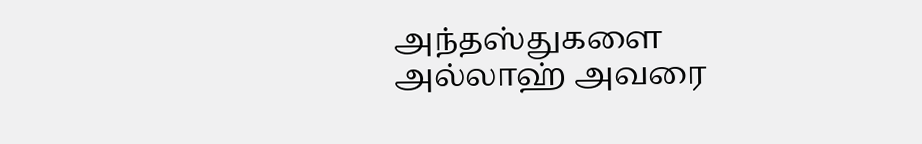அந்தஸ்துகளை அல்லாஹ் அவரை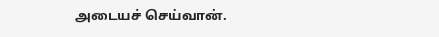அடையச் செய்வான்.